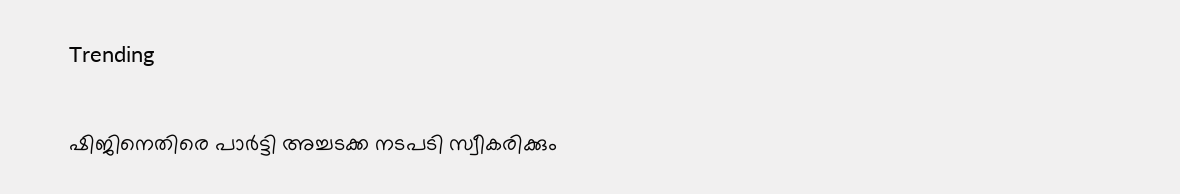Trending

ഷിജിനെതിരെ പാർട്ടി അച്ചടക്ക നടപടി സ്വീകരിക്കും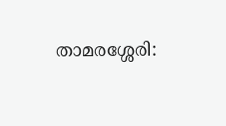താമരശ്ശേരി: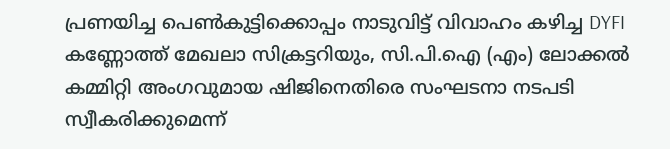പ്രണയിച്ച പെൺകുട്ടിക്കൊപ്പം നാടുവിട്ട് വിവാഹം കഴിച്ച DYFI കണ്ണോത്ത് മേഖലാ സിക്രട്ടറിയും, സി.പി.ഐ (എം) ലോക്കൽ കമ്മിറ്റി അംഗവുമായ ഷിജിനെതിരെ സംഘടനാ നടപടി സ്വീകരിക്കുമെന്ന്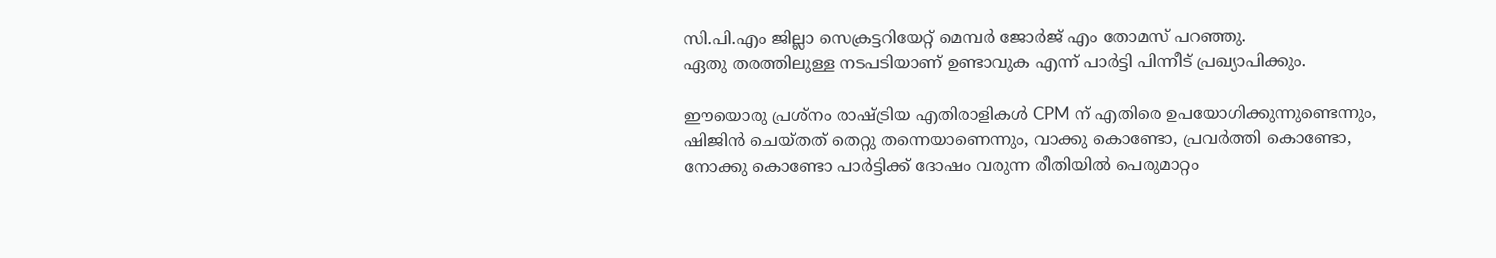സി.പി.എം ജില്ലാ സെക്രട്ടറിയേറ്റ് മെമ്പർ ജോർജ് എം തോമസ് പറഞ്ഞു.
ഏതു തരത്തിലുള്ള നടപടിയാണ് ഉണ്ടാവുക എന്ന് പാർട്ടി പിന്നീട് പ്രഖ്യാപിക്കും.

ഈയൊരു പ്രശ്നം രാഷ്ട്രിയ എതിരാളികൾ CPM ന് എതിരെ ഉപയോഗിക്കുന്നുണ്ടെന്നും, ഷിജിൻ ചെയ്തത് തെറ്റു തന്നെയാണെന്നും, വാക്കു കൊണ്ടോ, പ്രവർത്തി കൊണ്ടോ, നോക്കു കൊണ്ടോ പാർട്ടിക്ക് ദോഷം വരുന്ന രീതിയിൽ പെരുമാറ്റം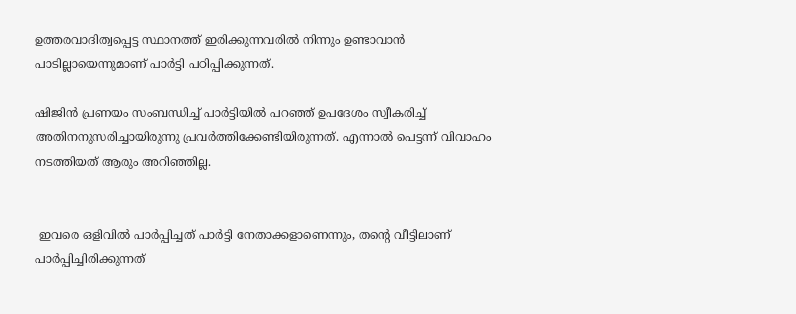ഉത്തരവാദിത്വപ്പെട്ട സ്ഥാനത്ത് ഇരിക്കുന്നവരിൽ നിന്നും ഉണ്ടാവാൻ പാടില്ലായെന്നുമാണ് പാർട്ടി പഠിപ്പിക്കുന്നത്.

ഷിജിൻ പ്രണയം സംബന്ധിച്ച് പാർട്ടിയിൽ പറഞ്ഞ് ഉപദേശം സ്വീകരിച്ച് അതിനനുസരിച്ചായിരുന്നു പ്രവർത്തിക്കേണ്ടിയിരുന്നത്. എന്നാൽ പെട്ടന്ന് വിവാഹം നടത്തിയത് ആരും അറിഞ്ഞില്ല.


 ഇവരെ ഒളിവിൽ പാർപ്പിച്ചത് പാർട്ടി നേതാക്കളാണെന്നും, തൻ്റെ വീട്ടിലാണ് പാർപ്പിച്ചിരിക്കുന്നത്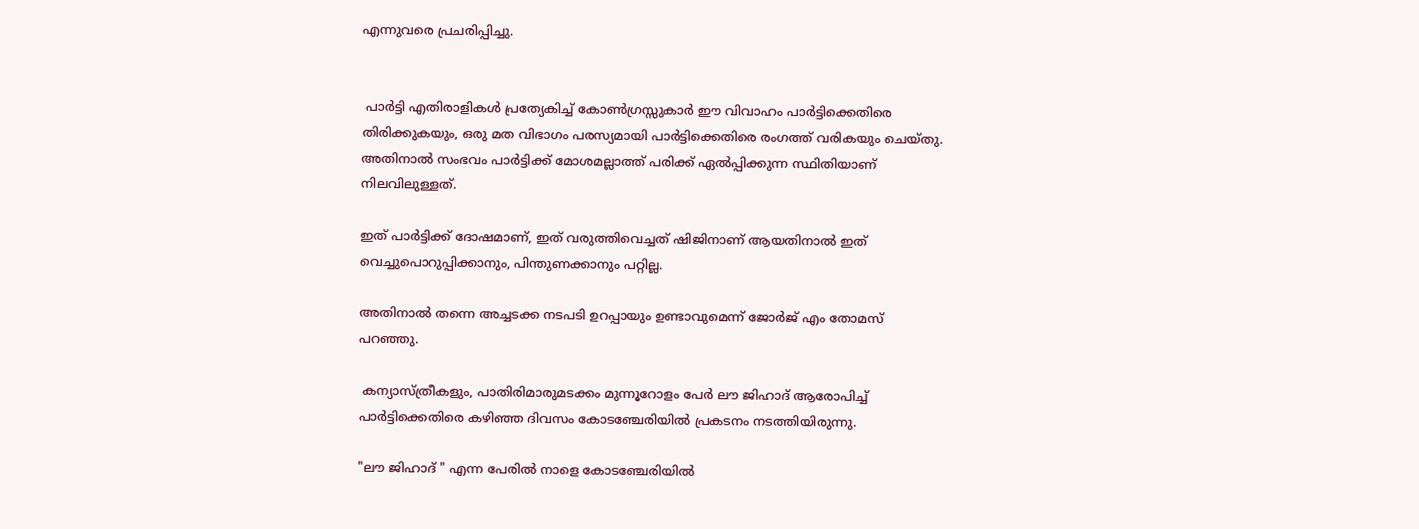എന്നുവരെ പ്രചരിപ്പിച്ചു.


 പാർട്ടി എതിരാളികൾ പ്രത്യേകിച്ച് കോൺഗ്രസ്സുകാർ ഈ വിവാഹം പാർട്ടിക്കെതിരെ തിരിക്കുകയും, ഒരു മത വിഭാഗം പരസ്യമായി പാർട്ടിക്കെതിരെ രംഗത്ത് വരികയും ചെയ്തു. അതിനാൽ സംഭവം പാർട്ടിക്ക് മോശമല്ലാത്ത് പരിക്ക് ഏൽപ്പിക്കുന്ന സ്ഥിതിയാണ് നിലവിലുള്ളത്.

ഇത് പാർട്ടിക്ക് ദോഷമാണ്, ഇത് വരുത്തിവെച്ചത് ഷിജിനാണ് ആയതിനാൽ ഇത് വെച്ചുപൊറുപ്പിക്കാനും, പിന്തുണക്കാനും പറ്റില്ല.

അതിനാൽ തന്നെ അച്ചടക്ക നടപടി ഉറപ്പായും ഉണ്ടാവുമെന്ന് ജോർജ് എം തോമസ് പറഞ്ഞു.

 കന്യാസ്ത്രീകളും, പാതിരിമാരുമടക്കം മുന്നൂറോളം പേർ ലൗ ജിഹാദ് ആരോപിച്ച് പാർട്ടിക്കെതിരെ കഴിഞ്ഞ ദിവസം കോടഞ്ചേരിയിൽ പ്രകടനം നടത്തിയിരുന്നു.

"ലൗ ജിഹാദ് " എന്ന പേരിൽ നാളെ കോടഞ്ചേരിയിൽ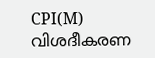CPI(M) വിശദീകരണ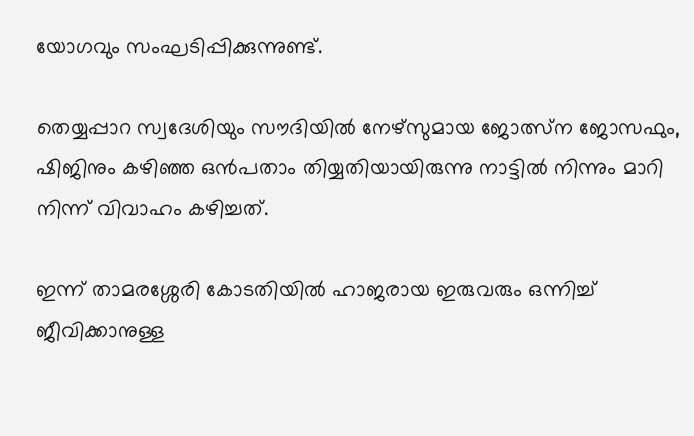യോഗവും സംഘടിപ്പിക്കുന്നുണ്ട്.

തെയ്യപ്പാറ സ്വദേശിയും സൗദിയിൽ നേഴ്സുമായ ജോത്സ്ന ജോസഫും, ഷിജിനും കഴിഞ്ഞ ഒൻപതാം തിയ്യതിയായിരുന്നു നാട്ടിൽ നിന്നും മാറി നിന്ന് വിവാഹം കഴിച്ചത്.

ഇന്ന് താമരശ്ശേരി കോടതിയിൽ ഹാജരായ ഇരുവരും ഒന്നിച്ച് ജീവിക്കാനുള്ള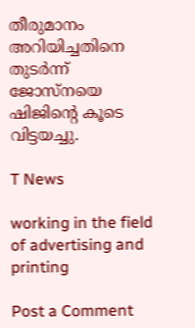തീരുമാനം അറിയിച്ചതിനെ തുടർന്ന് ജോസ്നയെ ഷിജിൻ്റെ കൂടെ വിട്ടയച്ചു.

T News

working in the field of advertising and printing

Post a Comment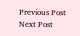Previous Post Next Post